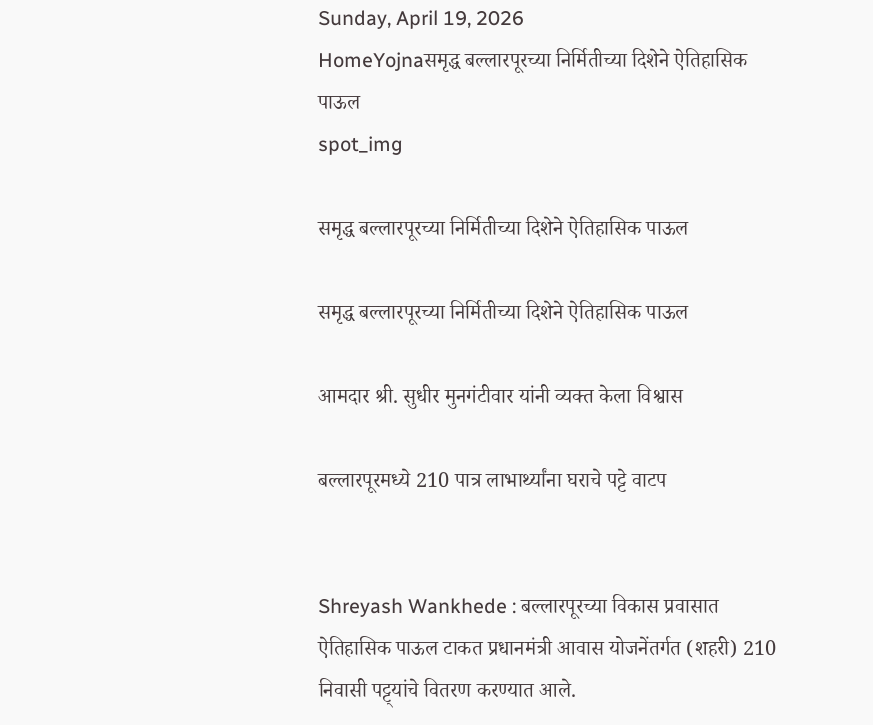Sunday, April 19, 2026
HomeYojnaसमृद्ध बल्लारपूरच्या निर्मितीच्या दिशेने ऐतिहासिक पाऊल
spot_img

समृद्ध बल्लारपूरच्या निर्मितीच्या दिशेने ऐतिहासिक पाऊल

समृद्ध बल्लारपूरच्या निर्मितीच्या दिशेने ऐतिहासिक पाऊल

आमदार श्री. सुधीर मुनगंटीवार यांनी व्यक्त केला विश्वास

बल्लारपूरमध्ये 210 पात्र लाभार्थ्यांना घराचे पट्टे वाटप


Shreyash Wankhede : बल्लारपूरच्या विकास प्रवासात ऐतिहासिक पाऊल टाकत प्रधानमंत्री आवास योजनेंतर्गत (शहरी) 210 निवासी पट्ट्यांचे वितरण करण्यात आले.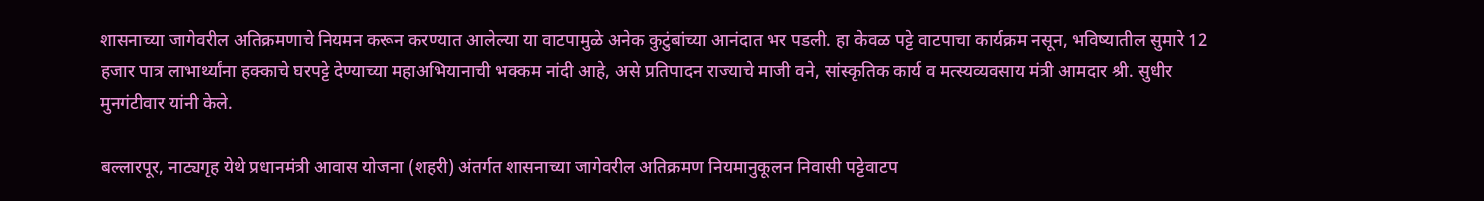शासनाच्या जागेवरील अतिक्रमणाचे नियमन करून करण्यात आलेल्या या वाटपामुळे अनेक कुटुंबांच्या आनंदात भर पडली. हा केवळ पट्टे वाटपाचा कार्यक्रम नसून, भविष्यातील सुमारे 12 हजार पात्र लाभार्थ्यांना हक्काचे घरपट्टे देण्याच्या महाअभियानाची भक्कम नांदी आहे, असे प्रतिपादन राज्याचे माजी वने, सांस्कृतिक कार्य व मत्स्यव्यवसाय मंत्री आमदार श्री. सुधीर मुनगंटीवार यांनी केले.

बल्लारपूर, नाट्यगृह येथे प्रधानमंत्री आवास योजना (शहरी) अंतर्गत शासनाच्या जागेवरील अतिक्रमण नियमानुकूलन निवासी पट्टेवाटप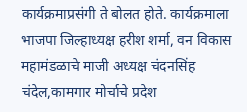कार्यक्रमाप्रसंगी ते बोलत होते. कार्यक्रमाला भाजपा जिल्हाध्यक्ष हरीश शर्मा, वन विकास महामंडळाचे माजी अध्यक्ष चंदनसिंह चंदेल,कामगार मोर्चाचे प्रदेश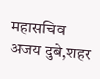महासचिव अजय दुबे,शहर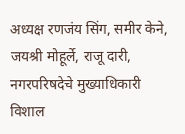अध्यक्ष रणजंय सिंग, समीर केने, जयश्री मोहूर्ले, राजू दारी, नगरपरिषदेचे मुख्याधिकारी विशाल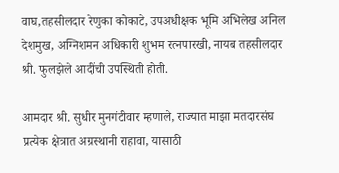वाघ,तहसीलदार रेणुका कोकाटे, उपअधीक्षक भूमि अभिलेख अनिल देशमुख, अग्निशमन अधिकारी शुभम रत्नपारखी, नायब तहसीलदार श्री. फुलझेले आदींची उपस्थिती होती.

आमदार श्री. सुधीर मुनगंटीवार म्हणाले, राज्यात माझा मतदारसंघ  प्रत्येक क्षेत्रात अग्रस्थानी राहावा, यासाठी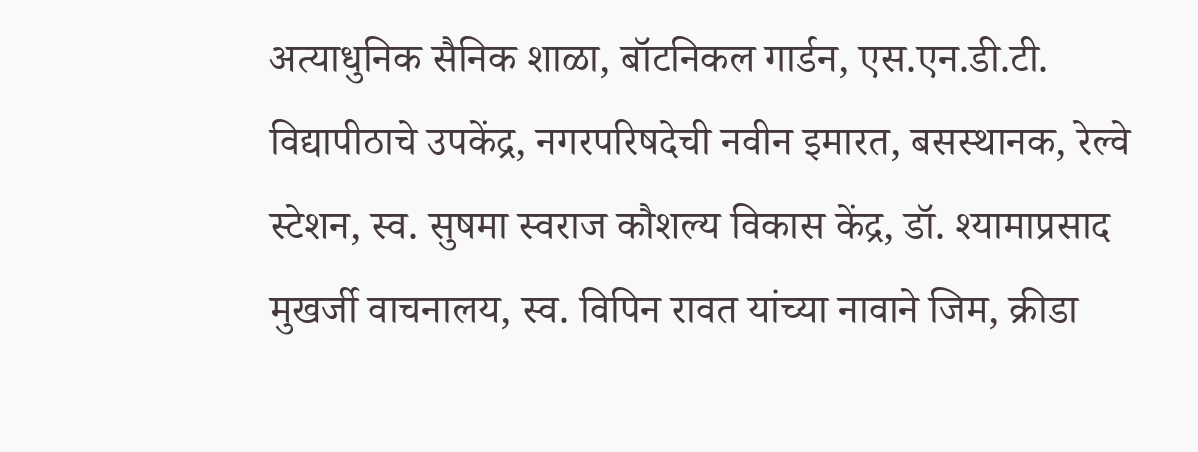अत्याधुनिक सैनिक शाळा, बॉटनिकल गार्डन, एस.एन.डी.टी. विद्यापीठाचे उपकेंद्र, नगरपरिषदेची नवीन इमारत, बसस्थानक, रेल्वे स्टेशन, स्व. सुषमा स्वराज कौशल्य विकास केंद्र, डॉ. श्यामाप्रसाद मुखर्जी वाचनालय, स्व. विपिन रावत यांच्या नावाने जिम, क्रीडा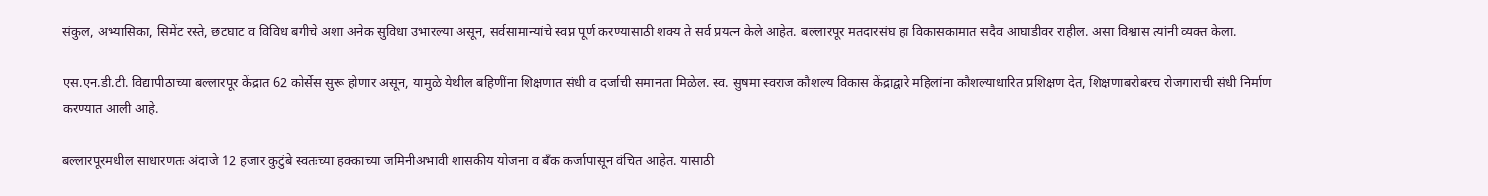संकुल, अभ्यासिका, सिमेंट रस्ते, छटघाट व विविध बगीचे अशा अनेक सुविधा उभारल्या असून, सर्वसामान्यांचे स्वप्न पूर्ण करण्यासाठी शक्य ते सर्व प्रयत्न केले आहेत. बल्लारपूर मतदारसंघ हा विकासकामात सदैव आघाडीवर राहील. असा विश्वास त्यांनी व्यक्त केला.

एस.एन.डी.टी. विद्यापीठाच्या बल्लारपूर केंद्रात 62 कोर्सेस सुरू होणार असून, यामुळे येथील बहिणींना शिक्षणात संधी व दर्जाची समानता मिळेल. स्व. सुषमा स्वराज कौशल्य विकास केंद्राद्वारे महिलांना कौशल्याधारित प्रशिक्षण देत, शिक्षणाबरोबरच रोजगाराची संधी निर्माण करण्यात आली आहे.

बल्लारपूरमधील साधारणतः अंदाजे 12 हजार कुटुंबे स्वतःच्या हक्काच्या जमिनीअभावी शासकीय योजना व बँक कर्जापासून वंचित आहेत. यासाठी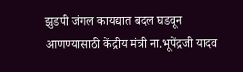झुडपी जंगल कायद्यात बदल घडवून आणण्यासाठी केंद्रीय मंत्री ना.भूपेंद्रजी यादव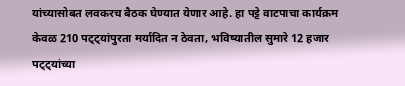यांच्यासोबत लवकरच बैठक घेण्यात येणार आहे. हा पट्टे वाटपाचा कार्यक्रम केवळ 210 पट्ट्यांपुरता मर्यादित न ठेवता, भविष्यातील सुमारे 12 हजार पट्ट्यांच्या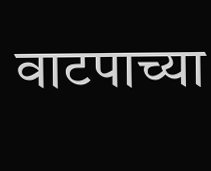वाटपाच्या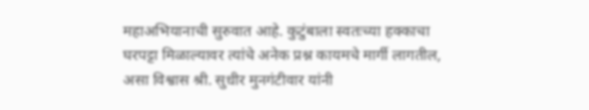महाअभियानाची सुरुवात आहे. कुटुंबाला स्वतःच्या हक्काचा घरपट्टा मिळाल्यावर त्यांचे अनेक प्रश्न कायमचे मार्गी लागतील, असा विश्वास श्री. सुधीर मुनगंटीवार यांनी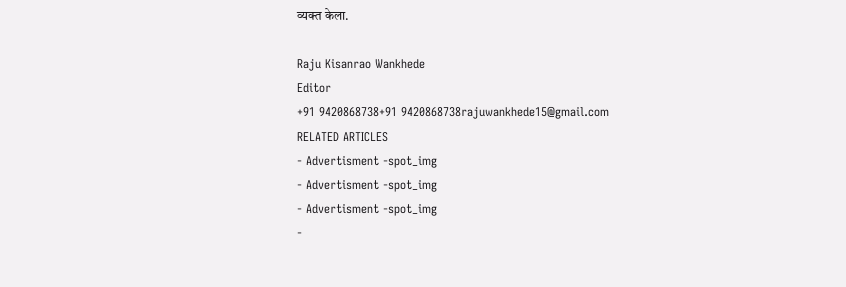व्यक्त केला.

Raju Kisanrao Wankhede
Editor
+91 9420868738+91 9420868738rajuwankhede15@gmail.com
RELATED ARTICLES
- Advertisment -spot_img
- Advertisment -spot_img
- Advertisment -spot_img
-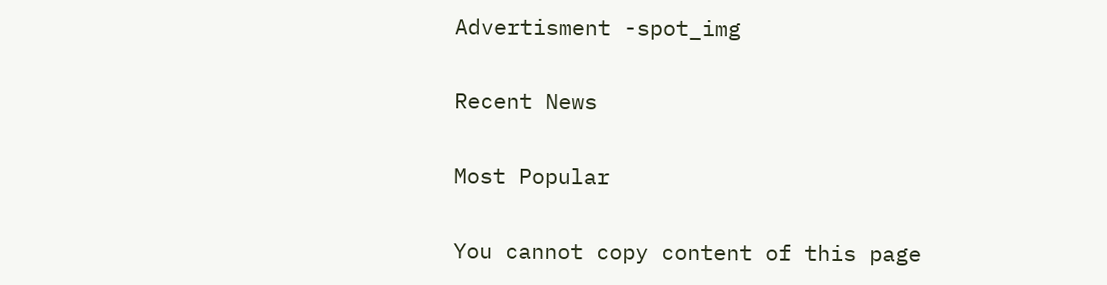Advertisment -spot_img

Recent News

Most Popular

You cannot copy content of this page